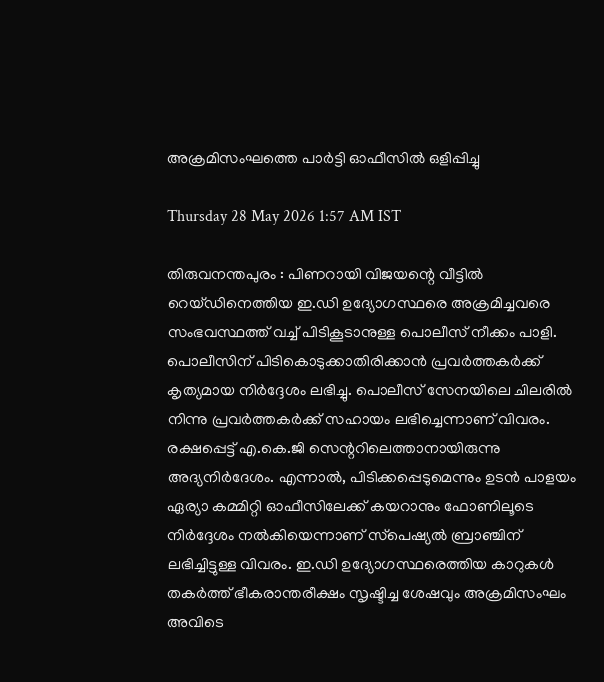അക്രമിസംഘത്തെ പാർട്ടി ഓഫീസിൽ ഒളിപ്പിച്ചു

Thursday 28 May 2026 1:57 AM IST

തിരുവനന്തപുരം : പിണറായി വിജയന്റെ വീട്ടിൽ റെയ്ഡിനെത്തിയ ഇ.ഡി ഉദ്യോഗസ്ഥരെ അക്രമിച്ചവരെ സംഭവസ്ഥത്ത് വച്ച് പിടികൂടാനുള്ള പൊലീസ് നീക്കം പാളി. പൊലീസിന് പിടികൊടുക്കാതിരിക്കാൻ പ്രവർത്തകർക്ക് കൃത്യമായ നിർദ്ദേശം ലഭിച്ചു. പൊലീസ് സേനയിലെ ചിലരിൽ നിന്നു പ്രവർത്തകർക്ക് സഹായം ലഭിച്ചെന്നാണ് വിവരം. രക്ഷപ്പെട്ട് എ.കെ.ജി സെന്ററിലെത്താനായിരുന്നു അദ്യനിർദേശം. എന്നാൽ, പിടിക്കപ്പെടുമെന്നും ഉടൻ പാളയം ഏര്യാ കമ്മിറ്റി ഓഫീസിലേക്ക് കയറാനും ഫോണിലൂടെ നിർദ്ദേശം നൽകിയെന്നാണ് സ്‌പെഷ്യൽ ബ്രാഞ്ചിന് ലഭിച്ചിട്ടുള്ള വിവരം. ഇ.ഡ‌ി ഉദ്യോഗസ്ഥരെത്തിയ കാറുകൾ തകർത്ത് ഭീകരാന്തരീക്ഷം സൃഷ്ടിച്ച ശേഷവും അക്രമിസംഘം അവിടെ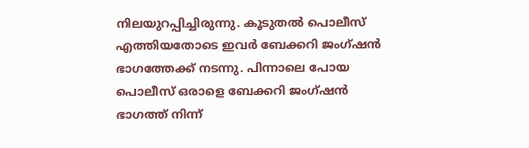നിലയുറപ്പിച്ചിരുന്നു. കൂടുതൽ പൊലീസ് എത്തിയതോടെ ഇവർ ബേക്കറി ജംഗ്ഷൻ ഭാഗത്തേക്ക് നടന്നു. പിന്നാലെ പോയ പൊലീസ് ഒരാളെ ബേക്കറി ജംഗ്ഷൻ ഭാഗത്ത് നിന്ന്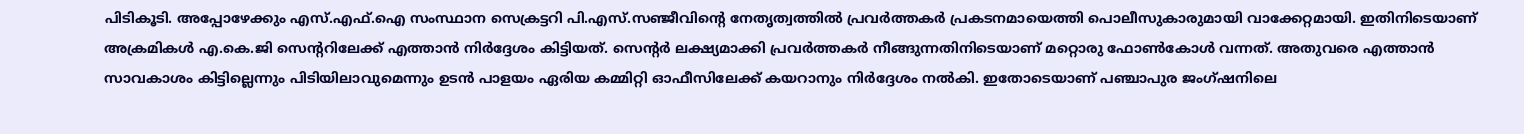പിടികൂടി. അപ്പോഴേക്കും എസ്.എഫ്.ഐ സംസ്ഥാന സെക്രട്ടറി പി.എസ്.സഞ്ജീവിന്റെ നേതൃത്വത്തിൽ പ്രവർത്തകർ പ്രകടനമായെത്തി പൊലീസുകാരുമായി വാക്കേറ്റമായി. ഇതിനിടെയാണ് അക്രമികൾ എ.കെ.ജി സെന്ററിലേക്ക് എത്താൻ നിർദ്ദേശം കിട്ടിയത്. സെന്റർ ലക്ഷ്യമാക്കി പ്രവർത്തകർ നീങ്ങുന്നതിനിടെയാണ് മറ്റൊരു ഫോൺകോൾ വന്നത്. അതുവരെ എത്താൻ സാവകാശം കിട്ടില്ലെന്നും പിടിയിലാവുമെന്നും ഉടൻ പാളയം ഏരിയ കമ്മിറ്റി ഓഫീസിലേക്ക് കയറാനും നിർദ്ദേശം നൽകി. ഇതോടെയാണ് പഞ്ചാപുര ജംഗ്ഷനിലെ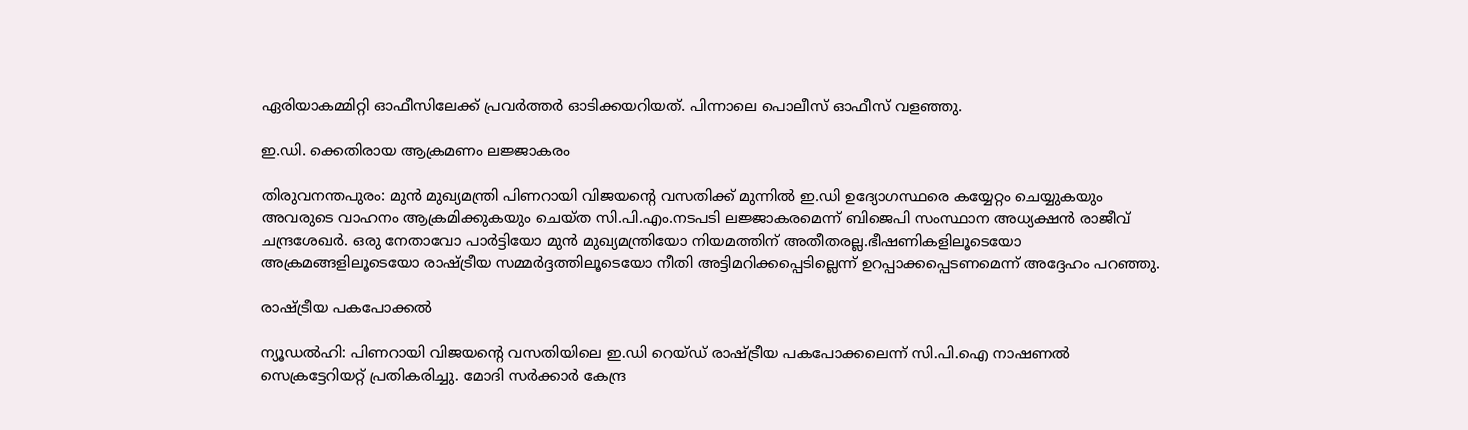ഏരിയാകമ്മിറ്റി ഓഫീസിലേക്ക് പ്രവർത്തർ ഓടിക്കയറിയത്. പിന്നാലെ പൊലീസ് ഓഫീസ് വളഞ്ഞു.

ഇ.ഡി. ക്കെതിരായ ആക്രമണം ലജ്ജാകരം

തിരുവനന്തപുരം: മുൻ മുഖ്യമന്ത്രി പിണറായി വിജയന്റെ വസതിക്ക് മുന്നിൽ ഇ.ഡി ഉദ്യോഗസ്ഥരെ കയ്യേറ്റം ചെയ്യുകയും അവരുടെ വാഹനം ആക്രമിക്കുകയും ചെയ്ത സി.പി.എം.നടപടി ലജ്ജാകരമെന്ന് ബിജെപി സംസ്ഥാന അധ്യക്ഷൻ രാജീവ് ചന്ദ്രശേഖർ. ഒരു നേതാവോ പാർട്ടിയോ മുൻ മുഖ്യമന്ത്രിയോ നിയമത്തിന് അതീതരല്ല.ഭീഷണികളിലൂടെയോ അക്രമങ്ങളിലൂടെയോ രാഷ്ട്രീയ സമ്മർദ്ദത്തിലൂടെയോ നീതി അട്ടിമറിക്കപ്പെടില്ലെന്ന് ഉറപ്പാക്കപ്പെടണമെന്ന് അദ്ദേഹം പറഞ്ഞു.

രാഷ്ട്രീയ പകപോക്കൽ

ന്യൂഡൽഹി: പിണറായി വിജയന്റെ വസതിയിലെ ഇ.ഡി റെയ്ഡ് രാഷ്ട്രീയ പകപോക്കലെന്ന് സി.പി.ഐ നാഷണൽ സെക്രട്ടേറിയറ്റ് പ്രതികരിച്ചു. മോദി സർക്കാർ കേന്ദ്ര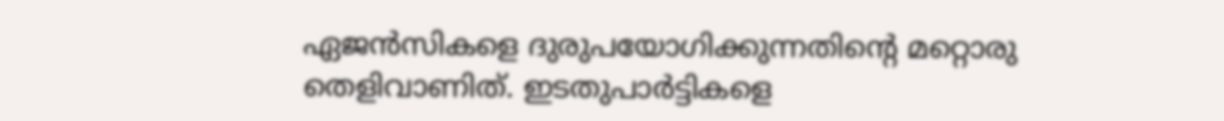ഏജൻസികളെ ദുരുപയോഗിക്കുന്നതിന്റെ മറ്റൊരു തെളിവാണിത്. ഇടതുപാ‌ർട്ടികളെ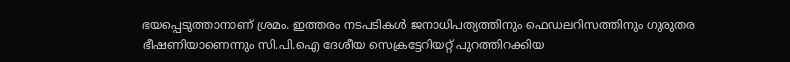ഭയപ്പെടുത്താനാണ് ശ്രമം. ഇത്തരം നടപടികൾ ജനാധിപത്യത്തിനും ഫെഡലറിസത്തിനും ഗുരുതര ഭീഷണിയാണെന്നും സി.പി.ഐ ദേശീയ സെക്രട്ടേറിയറ്റ് പുറത്തിറക്കിയ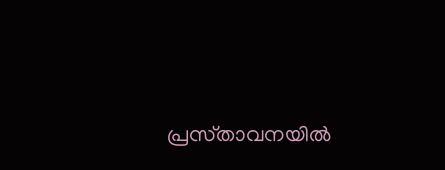പ്രസ്‌താവനയിൽ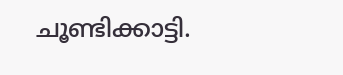ചൂണ്ടിക്കാട്ടി.